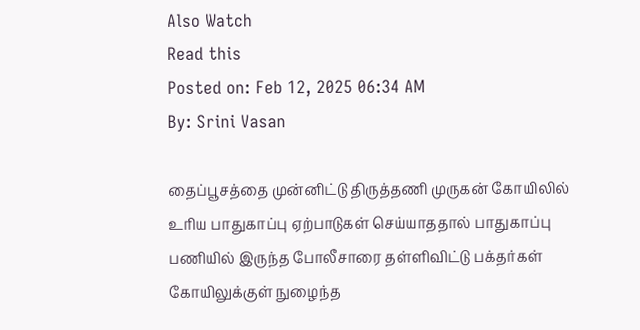Also Watch
Read this
Posted on: Feb 12, 2025 06:34 AM
By: Srini Vasan

தைப்பூசத்தை முன்னிட்டு திருத்தணி முருகன் கோயிலில் உரிய பாதுகாப்பு ஏற்பாடுகள் செய்யாததால் பாதுகாப்பு பணியில் இருந்த போலீசாரை தள்ளிவிட்டு பக்தர்கள் கோயிலுக்குள் நுழைந்த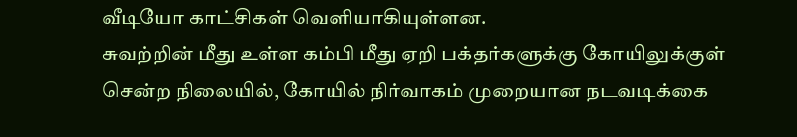வீடியோ காட்சிகள் வெளியாகியுள்ளன.
சுவற்றின் மீது உள்ள கம்பி மீது ஏறி பக்தர்களுக்கு கோயிலுக்குள் சென்ற நிலையில், கோயில் நிர்வாகம் முறையான நடவடிக்கை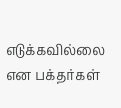எடுக்கவில்லை என பக்தர்கள்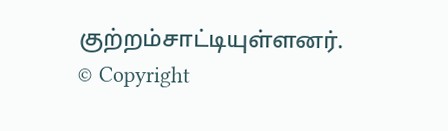குற்றம்சாட்டியுள்ளனர்.
© Copyright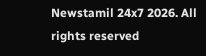Newstamil 24x7 2026. All rights reserved